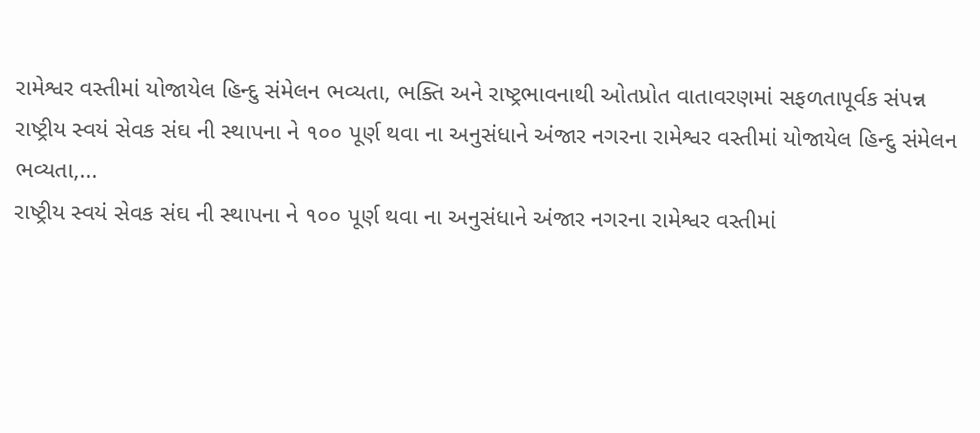રામેશ્વર વસ્તીમાં યોજાયેલ હિન્દુ સંમેલન ભવ્યતા, ભક્તિ અને રાષ્ટ્રભાવનાથી ઓતપ્રોત વાતાવરણમાં સફળતાપૂર્વક સંપન્ન
રાષ્ટ્રીય સ્વયં સેવક સંઘ ની સ્થાપના ને ૧૦૦ પૂર્ણ થવા ના અનુસંધાને અંજાર નગરના રામેશ્વર વસ્તીમાં યોજાયેલ હિન્દુ સંમેલન ભવ્યતા,...
રાષ્ટ્રીય સ્વયં સેવક સંઘ ની સ્થાપના ને ૧૦૦ પૂર્ણ થવા ના અનુસંધાને અંજાર નગરના રામેશ્વર વસ્તીમાં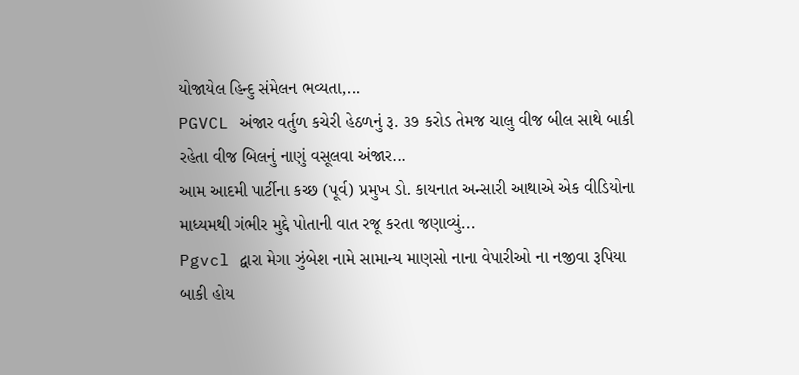યોજાયેલ હિન્દુ સંમેલન ભવ્યતા,...
PGVCL અંજાર વર્તુળ કચેરી હેઠળનું રૂ. ૩૭ કરોડ તેમજ ચાલુ વીજ બીલ સાથે બાકી રહેતા વીજ બિલનું નાણું વસૂલવા અંજાર...
આમ આદમી પાર્ટીના કચ્છ (પૂર્વ) પ્રમુખ ડો. કાયનાત અન્સારી આથાએ એક વીડિયોના માધ્યમથી ગંભીર મુદ્દે પોતાની વાત રજૂ કરતા જણાવ્યું...
Pgvcl દ્વારા મેગા ઝુંબેશ નામે સામાન્ય માણસો નાના વેપારીઓ ના નજીવા રૂપિયા બાકી હોય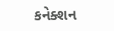કનેક્શન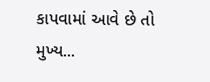કાપવામાં આવે છે તો મુખ્ય...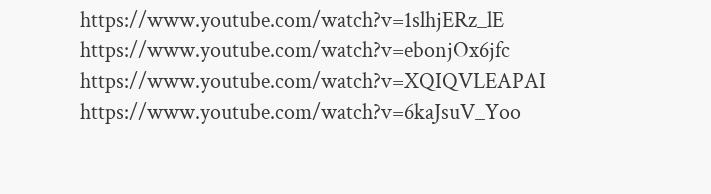https://www.youtube.com/watch?v=1slhjERz_lE
https://www.youtube.com/watch?v=ebonjOx6jfc
https://www.youtube.com/watch?v=XQIQVLEAPAI
https://www.youtube.com/watch?v=6kaJsuV_Yoo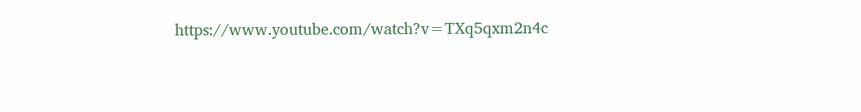https://www.youtube.com/watch?v=TXq5qxm2n4c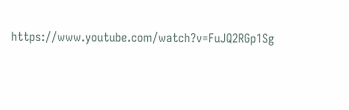https://www.youtube.com/watch?v=FuJQ2RGp1Sg